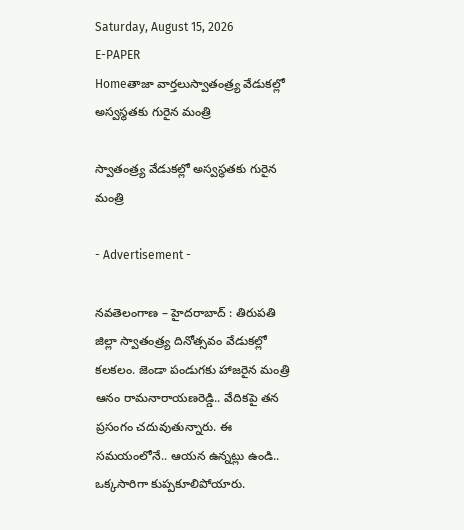Saturday, August 15, 2026
E-PAPER
Homeతాజా వార్తలుస్వాతంత్ర్య వేడుకల్లో అస్వస్థతకు గురైన మంత్రి

స్వాతంత్ర్య వేడుకల్లో అస్వస్థతకు గురైన మంత్రి

- Advertisement -

నవతెలంగాణ – హైదరాబాద్ : తిరుపతి జిల్లా స్వాతంత్ర్య దినోత్సవం వేడుకల్లో కలకలం. జెండా పండుగకు హాజరైన మంత్రి ఆనం రామనారాయణరెడ్డి.. వేదికపై తన ప్రసంగం చదువుతున్నారు. ఈ సమయంలోనే.. ఆయన ఉన్నట్లు ఉండి.. ఒక్కసారిగా కుప్పకూలిపోయారు.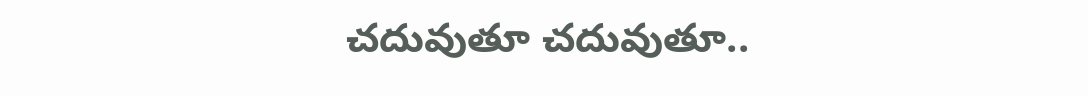చదువుతూ చదువుతూ..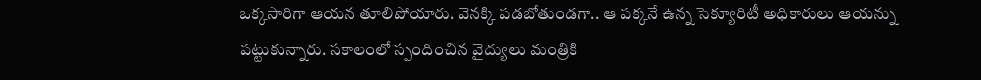ఒక్కసారిగా ఆయన తూలిపోయారు. వెనక్కి పడబోతుండగా.. ఆ పక్కనే ఉన్న సెక్యూరిటీ అధికారులు ఆయన్ను పట్టుకున్నారు. సకాలంలో స్పందించిన వైద్యులు మంత్రికి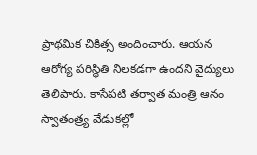ప్రాథమిక చికిత్స అందించారు. ఆయన ఆరోగ్య పరిస్థితి నిలకడగా ఉందని వైద్యులు తెలిపారు. కాసేపటి తర్వాత మంత్రి ఆనం స్వాతంత్ర్య వేడుకల్లో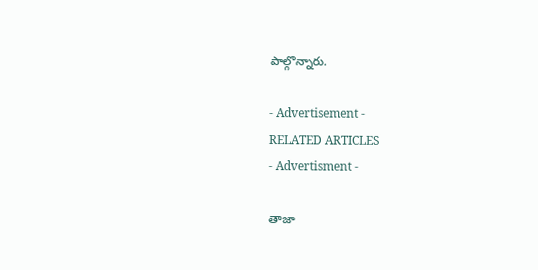పాల్గొన్నారు.

- Advertisement -
RELATED ARTICLES
- Advertisment -

తాజా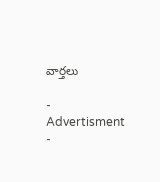వార్తలు

- Advertisment -